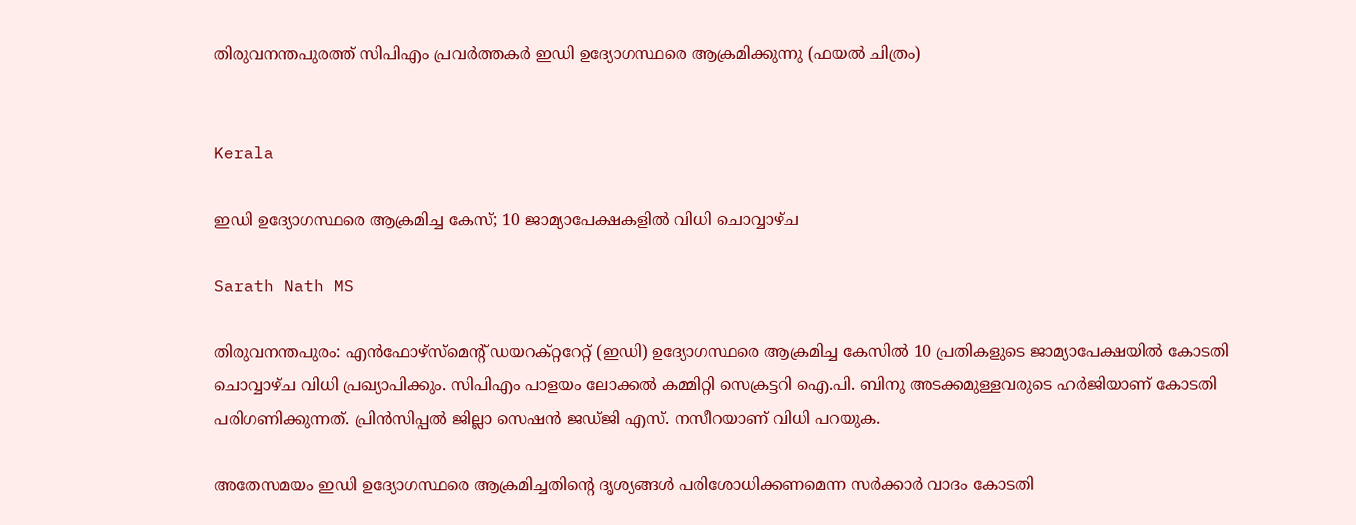തിരുവനന്തപുരത്ത് സിപിഎം പ്രവർത്തകർ ഇഡി ഉദ്യോഗസ്ഥരെ ആക്രമിക്കുന്നു (ഫയൽ ചിത്രം)


Kerala

ഇഡി ഉദ്യോഗസ്ഥരെ ആക്രമിച്ച കേസ്; 10 ജാമ്യാപേക്ഷകളിൽ വിധി ചൊവ്വാഴ്ച

Sarath Nath MS

തിരുവനന്തപുരം: എൻഫോഴ്സ്മെന്‍റ് ഡയറക്റ്ററേറ്റ് (ഇഡി) ഉദ്യോഗസ്ഥരെ ആക്രമിച്ച കേസിൽ 10 പ്രതികളുടെ ജാമ്യാപേക്ഷയിൽ കോടതി ചൊവ്വാഴ്ച വിധി പ്രഖ്യാപിക്കും. സിപിഎം പാളയം ലോക്കൽ കമ്മിറ്റി സെക്രട്ടറി ഐ.പി. ബിനു അടക്കമുള്ളവരുടെ ഹർജിയാണ് കോടതി പരിഗണിക്കുന്നത്. പ്രിൻസിപ്പൽ ജില്ലാ സെഷൻ ജഡ്ജി എസ്. നസീറയാണ് വിധി പറയുക.

അതേസമയം ഇഡി ഉദ്യോഗസ്ഥരെ ആക്രമിച്ചതിന്‍റെ ദൃശ്യങ്ങൾ പരിശോധിക്കണമെന്ന സർക്കാർ വാദം കോടതി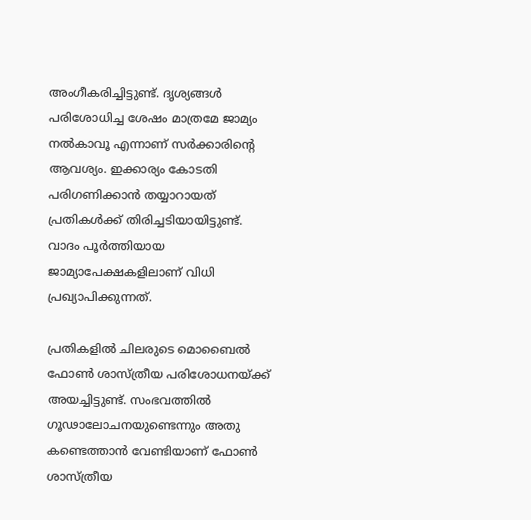അംഗീകരിച്ചിട്ടുണ്ട്. ദൃശ്യങ്ങൾ പരിശോധിച്ച ശേഷം മാത്രമേ ജാമ്യം നൽകാവൂ എന്നാണ് സർക്കാരിന്‍റെ ആവശ്യം. ഇക്കാര്യം കോടതി പരിഗണിക്കാൻ തയ്യാറായത് പ്രതികൾക്ക് തിരിച്ചടിയായിട്ടുണ്ട്. വാദം പൂർത്തിയായ ജാമ്യാപേക്ഷകളിലാണ് വിധി പ്രഖ്യാപിക്കുന്നത്.

പ്രതികളിൽ ചിലരുടെ മൊബൈൽ ഫോൺ ശാസ്ത്രീയ പരിശോധനയ്ക്ക് അയച്ചിട്ടുണ്ട്. സംഭവത്തിൽ ഗൂഢാലോചനയുണ്ടെന്നും അതു കണ്ടെത്താൻ വേണ്ടിയാണ് ഫോൺ ശാസ്ത്രീയ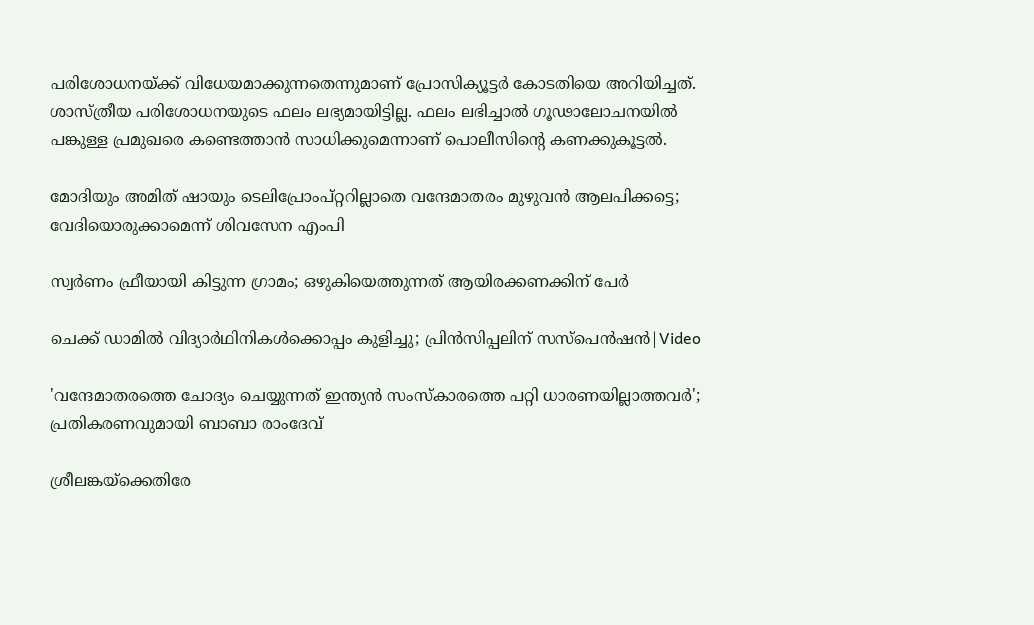പരിശോധനയ്ക്ക് വിധേയമാക്കുന്നതെന്നുമാണ് പ്രോസിക്യൂട്ടർ കോടതിയെ അറിയിച്ചത്. ശാസ്ത്രീയ പരിശോധനയുടെ ഫലം ലഭ്യമായിട്ടില്ല. ഫലം ലഭിച്ചാൽ ഗൂഢാലോചനയിൽ പങ്കുള്ള പ്രമുഖരെ കണ്ടെത്താൻ സാധിക്കുമെന്നാണ് പൊലീസിന്‍റെ കണക്കുകൂട്ടൽ.

മോദിയും അമിത് ഷായും ടെലിപ്രോംപ്റ്ററില്ലാതെ വന്ദേമാതരം മുഴുവൻ ആലപിക്കട്ടെ; വേദിയൊരുക്കാമെന്ന് ശിവസേന എംപി

സ്വർണം ഫ്രീയായി കിട്ടുന്ന ഗ്രാമം; ഒഴുകിയെത്തുന്നത് ആയിരക്കണക്കിന് പേർ

ചെക്ക് ഡാമിൽ വിദ്യാർഥിനികൾക്കൊപ്പം കുളിച്ചു; പ്രിൻസിപ്പലിന് സസ്പെൻഷൻ|Video

'വന്ദേമാതരത്തെ ചോദ‍്യം ചെയ്യുന്നത് ഇന്ത‍്യൻ സംസ്കാരത്തെ പറ്റി ധാരണയില്ലാത്തവർ'; പ്രതികരണവുമായി ബാബാ രാംദേവ്

ശ്രീലങ്കയ്ക്കെതിരേ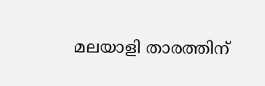മലയാളി താരത്തിന്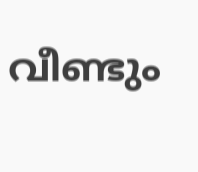വീണ്ടും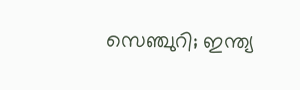സെഞ്ചുറി; ഇന്ത‍്യ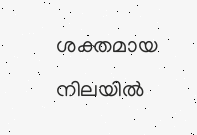ശക്തമായ നിലയിൽ